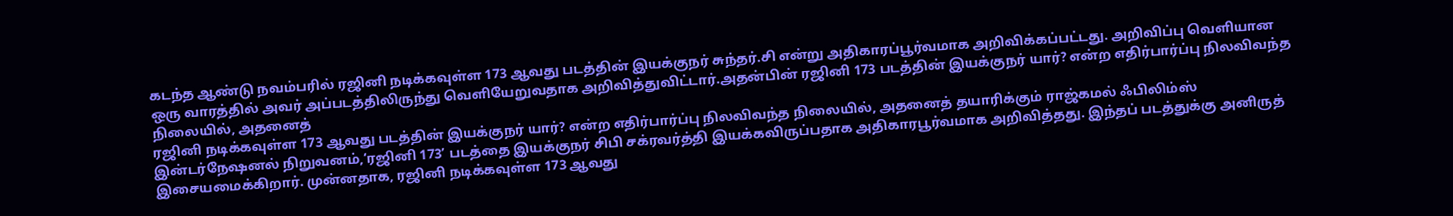கடந்த ஆண்டு நவம்பரில் ரஜினி நடிக்கவுள்ள 173 ஆவது படத்தின் இயக்குநர் சுந்தர்.சி என்று அதிகாரப்பூர்வமாக அறிவிக்கப்பட்டது. அறிவிப்பு வெளியான ஒரு வாரத்தில் அவர் அப்படத்திலிருந்து வெளியேறுவதாக அறிவித்துவிட்டார்.அதன்பின் ரஜினி 173 படத்தின் இயக்குநர் யார்? என்ற எதிர்பார்ப்பு நிலவிவந்த நிலையில், அதனைத்
ரஜினி நடிக்கவுள்ள 173 ஆவது படத்தின் இயக்குநர் யார்? என்ற எதிர்பார்ப்பு நிலவிவந்த நிலையில், அதனைத் தயாரிக்கும் ராஜ்கமல் ஃபிலிம்ஸ் இன்டர்நேஷனல் நிறுவனம்,‘ரஜினி 173’ படத்தை இயக்குநர் சிபி சக்ரவர்த்தி இயக்கவிருப்பதாக அதிகாரபூர்வமாக அறிவித்தது. இந்தப் படத்துக்கு அனிருத் இசையமைக்கிறார். முன்னதாக, ரஜினி நடிக்கவுள்ள 173 ஆவது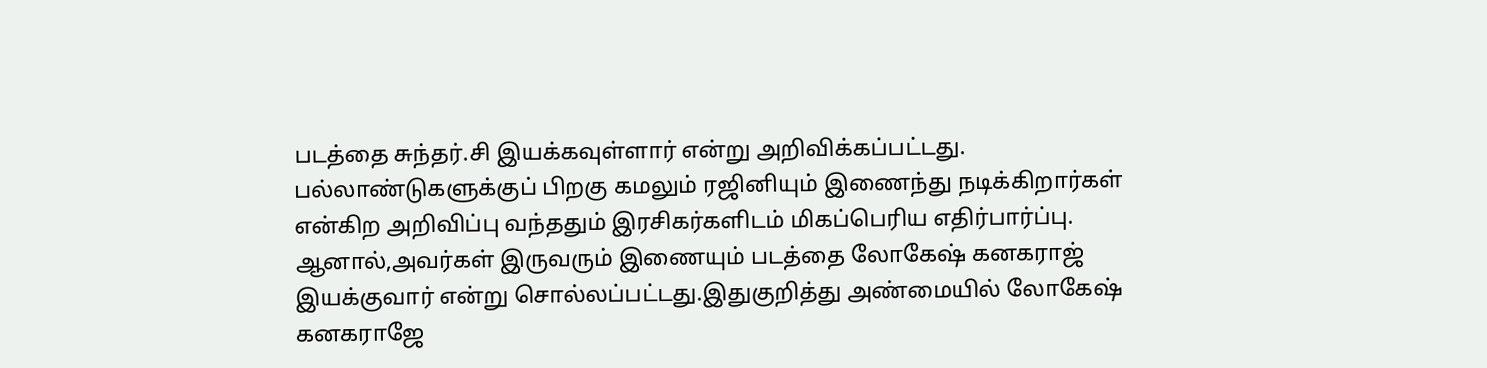படத்தை சுந்தர்.சி இயக்கவுள்ளார் என்று அறிவிக்கப்பட்டது.
பல்லாண்டுகளுக்குப் பிறகு கமலும் ரஜினியும் இணைந்து நடிக்கிறார்கள் என்கிற அறிவிப்பு வந்ததும் இரசிகர்களிடம் மிகப்பெரிய எதிர்பார்ப்பு. ஆனால்,அவர்கள் இருவரும் இணையும் படத்தை லோகேஷ் கனகராஜ் இயக்குவார் என்று சொல்லப்பட்டது.இதுகுறித்து அண்மையில் லோகேஷ் கனகராஜே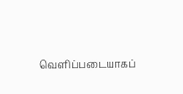வெளிப்படையாகப்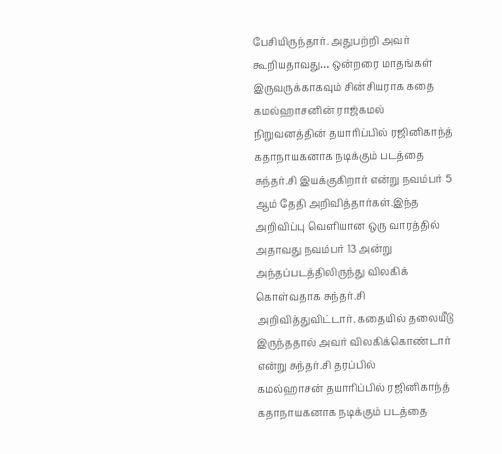பேசியிருந்தார். அதுபற்றி அவர் கூறியதாவது… ஒன்றரை மாதங்கள் இருவருக்காகவும் சின்சியராக கதை
கமல்ஹாசனின் ராஜ்கமல் நிறுவனத்தின் தயாரிப்பில் ரஜினிகாந்த் கதாநாயகனாக நடிக்கும் படத்தை சுந்தர்.சி இயக்குகிறார் என்று நவம்பர் 5 ஆம் தேதி அறிவித்தார்கள்.இந்த அறிவிப்பு வெளியான ஒரு வாரத்தில் அதாவது நவம்பர் 13 அன்று அந்தப்படத்திலிருந்து விலகிக் கொள்வதாக சுந்தர்.சி அறிவித்துவிட்டார். கதையில் தலையீடு இருந்ததால் அவர் விலகிக்கொண்டார் என்று சுந்தர்.சி தரப்பில்
கமல்ஹாசன் தயாரிப்பில் ரஜினிகாந்த் கதாநாயகனாக நடிக்கும் படத்தை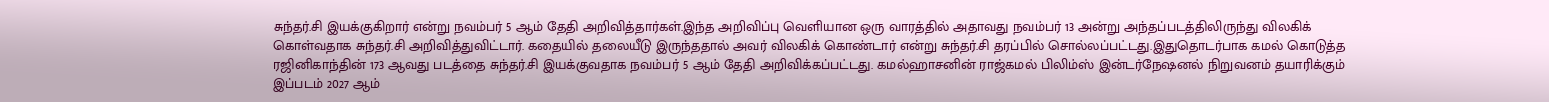சுந்தர்.சி இயக்குகிறார் என்று நவம்பர் 5 ஆம் தேதி அறிவித்தார்கள்.இந்த அறிவிப்பு வெளியான ஒரு வாரத்தில் அதாவது நவம்பர் 13 அன்று அந்தப்படத்திலிருந்து விலகிக் கொள்வதாக சுந்தர்.சி அறிவித்துவிட்டார். கதையில் தலையீடு இருந்ததால் அவர் விலகிக் கொண்டார் என்று சுந்தர்.சி தரப்பில் சொல்லப்பட்டது.இதுதொடர்பாக கமல் கொடுத்த
ரஜினிகாந்தின் 173 ஆவது படத்தை சுந்தர்.சி இயக்குவதாக நவம்பர் 5 ஆம் தேதி அறிவிக்கப்பட்டது. கமல்ஹாசனின் ராஜ்கமல் பிலிம்ஸ் இன்டர்நேஷனல் நிறுவனம் தயாரிக்கும் இப்படம் 2027 ஆம்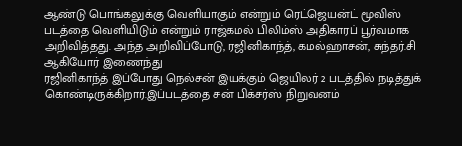ஆண்டு பொங்கலுக்கு வெளியாகும் என்றும் ரெட்ஜெயன்ட் மூவிஸ் படத்தை வெளியிடும் என்றும் ராஜ்கமல் பிலிம்ஸ் அதிகாரப் பூர்வமாக அறிவித்தது. அந்த அறிவிப்போடு, ரஜினிகாந்த், கமல்ஹாசன், சுந்தர்.சி ஆகியோர் இணைந்து
ரஜினிகாந்த் இப்போது நெல்சன் இயக்கும் ஜெயிலர் 2 படத்தில் நடித்துக் கொண்டிருக்கிறார்.இப்படத்தை சன் பிக்சர்ஸ் நிறுவனம்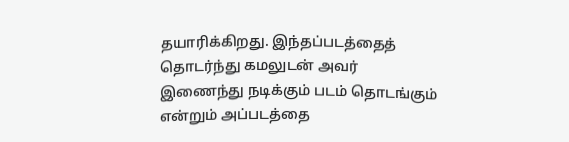தயாரிக்கிறது. இந்தப்படத்தைத் தொடர்ந்து கமலுடன் அவர் இணைந்து நடிக்கும் படம் தொடங்கும் என்றும் அப்படத்தை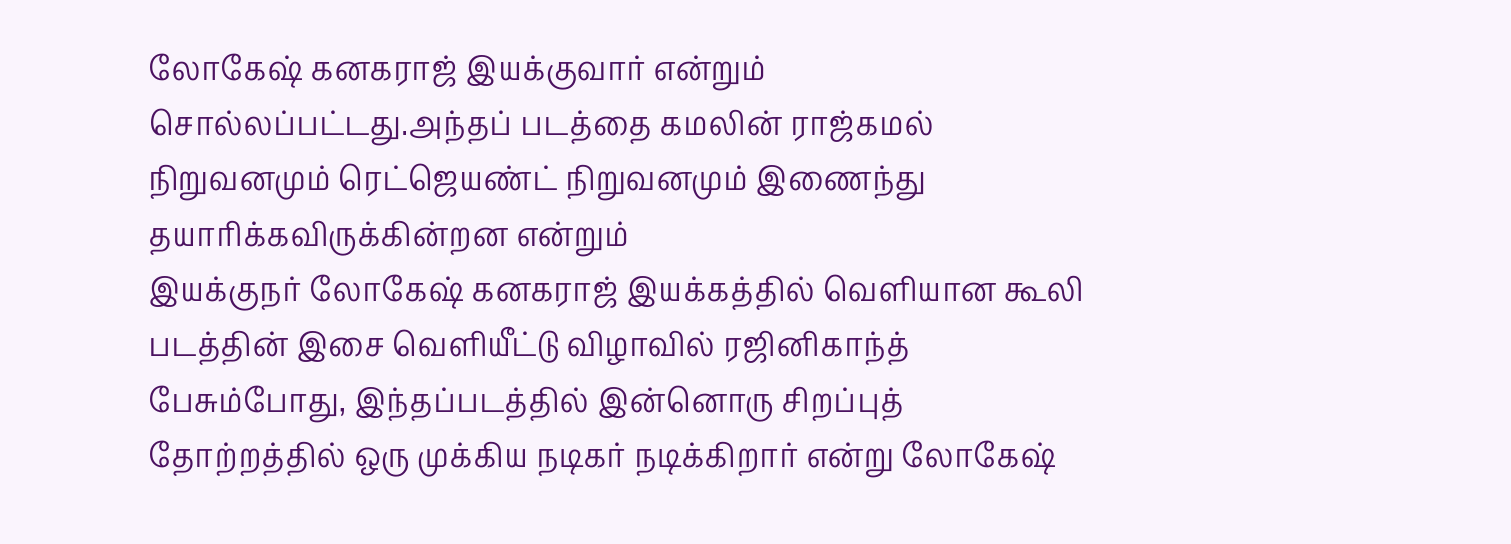லோகேஷ் கனகராஜ் இயக்குவார் என்றும் சொல்லப்பட்டது.அந்தப் படத்தை கமலின் ராஜ்கமல் நிறுவனமும் ரெட்ஜெயண்ட் நிறுவனமும் இணைந்து தயாரிக்கவிருக்கின்றன என்றும்
இயக்குநர் லோகேஷ் கனகராஜ் இயக்கத்தில் வெளியான கூலி படத்தின் இசை வெளியீட்டு விழாவில் ரஜினிகாந்த் பேசும்போது, இந்தப்படத்தில் இன்னொரு சிறப்புத் தோற்றத்தில் ஒரு முக்கிய நடிகர் நடிக்கிறார் என்று லோகேஷ்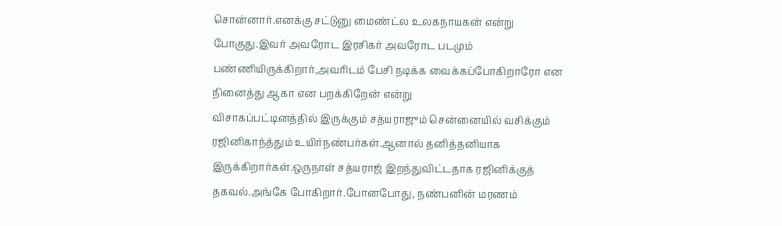சொன்னார்.எனக்கு சட்டுனு மைண்ட்ல உலகநாயகன் என்று போகுது.இவர் அவரோட இரசிகர் அவரோட படமும் பண்ணியிருக்கிறார்,அவரிடம் பேசி நடிக்க வைக்கப்போகிறாரோ என நினைத்து ஆகா என பறக்கிறேன் என்று
விசாகப்பட்டினத்தில் இருக்கும் சத்யராஜும் சென்னையில் வசிக்கும் ரஜினிகாந்த்தும் உயிர்நண்பர்கள்.ஆனால் தனித்தனியாக இருக்கிறார்கள்.ஒருநாள் சத்யராஜ் இறந்துவிட்டதாக ரஜினிக்குத் தகவல்.அங்கே போகிறார்.போனபோது, நண்பனின் மரணம்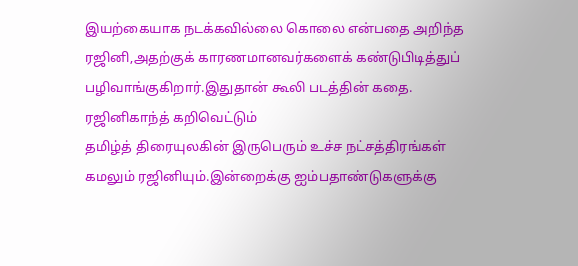இயற்கையாக நடக்கவில்லை கொலை என்பதை அறிந்த ரஜினி,அதற்குக் காரணமானவர்களைக் கண்டுபிடித்துப் பழிவாங்குகிறார்.இதுதான் கூலி படத்தின் கதை. ரஜினிகாந்த் கறிவெட்டும்
தமிழ்த் திரையுலகின் இருபெரும் உச்ச நட்சத்திரங்கள் கமலும் ரஜினியும்.இன்றைக்கு ஐம்பதாண்டுகளுக்கு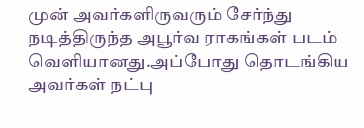முன் அவர்களிருவரும் சேர்ந்து நடித்திருந்த அபூர்வ ராகங்கள் படம் வெளியானது.அப்போது தொடங்கிய அவர்கள் நட்பு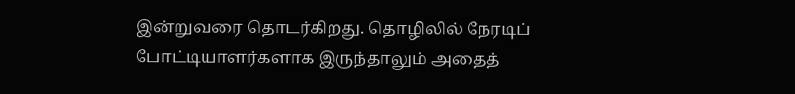இன்றுவரை தொடர்கிறது. தொழிலில் நேரடிப் போட்டியாளர்களாக இருந்தாலும் அதைத்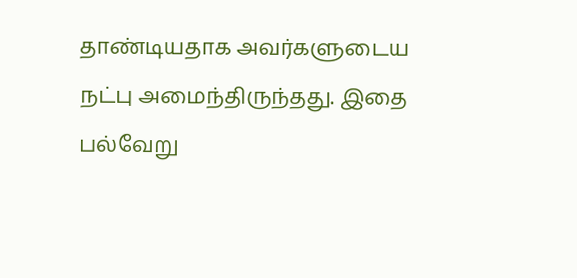தாண்டியதாக அவர்களுடைய நட்பு அமைந்திருந்தது. இதை பல்வேறு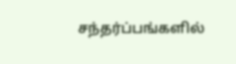சந்தர்ப்பங்களில்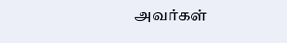அவர்கள்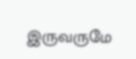இருவருமே